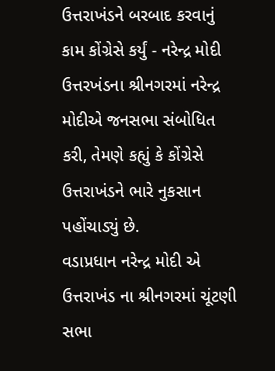ઉત્તરાખંડને બરબાદ કરવાનું કામ કોંગ્રેસે કર્યું - નરેન્દ્ર મોદી
ઉત્તરખંડના શ્રીનગરમાં નરેન્દ્ર મોદીએ જનસભા સંબોધિત કરી, તેમણે કહ્યું કે કોંગ્રેસે ઉત્તરાખંડને ભારે નુકસાન પહોંચાડ્યું છે.
વડાપ્રધાન નરેન્દ્ર મોદી એ ઉત્તરાખંડ ના શ્રીનગરમાં ચૂંટણી સભા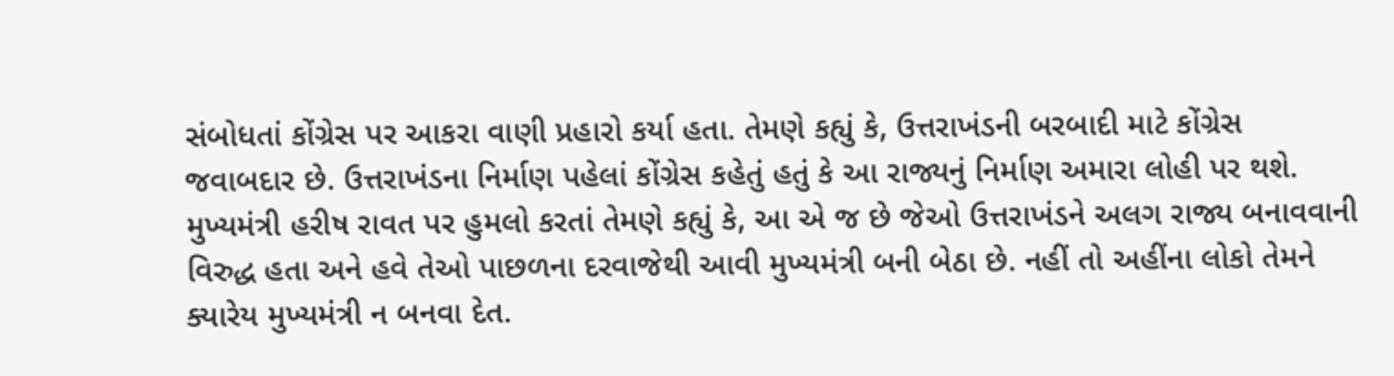સંબોધતાં કોંગ્રેસ પર આકરા વાણી પ્રહારો કર્યા હતા. તેમણે કહ્યું કે, ઉત્તરાખંડની બરબાદી માટે કોંગ્રેસ જવાબદાર છે. ઉત્તરાખંડના નિર્માણ પહેલાં કોંગ્રેસ કહેતું હતું કે આ રાજ્યનું નિર્માણ અમારા લોહી પર થશે. મુખ્યમંત્રી હરીષ રાવત પર હુમલો કરતાં તેમણે કહ્યું કે, આ એ જ છે જેઓ ઉત્તરાખંડને અલગ રાજ્ય બનાવવાની વિરુદ્ધ હતા અને હવે તેઓ પાછળના દરવાજેથી આવી મુખ્યમંત્રી બની બેઠા છે. નહીં તો અહીંના લોકો તેમને ક્યારેય મુખ્યમંત્રી ન બનવા દેત.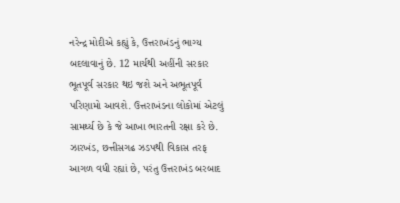નરેન્દ્ર મોદીએ કહ્યું કે, ઉત્તરાખંડનું ભાગ્ય બદલાવાનું છે. 12 માર્ચથી અહીંની સરકાર ભૂતપૂર્વ સરકાર થઇ જશે અને અભૂતપૂર્વ પરિણામો આવશે. ઉત્તરાખંડના લોકોમાં એટલું સામર્થ્ય છે કે જે આખા ભારતની રક્ષા કરે છે. ઝારખંડ, છત્તીસગઢ ઝડપથી વિકાસ તરફ આગળ વધી રહ્યાં છે, પરંતુ ઉત્તરાખંડ બરબાદ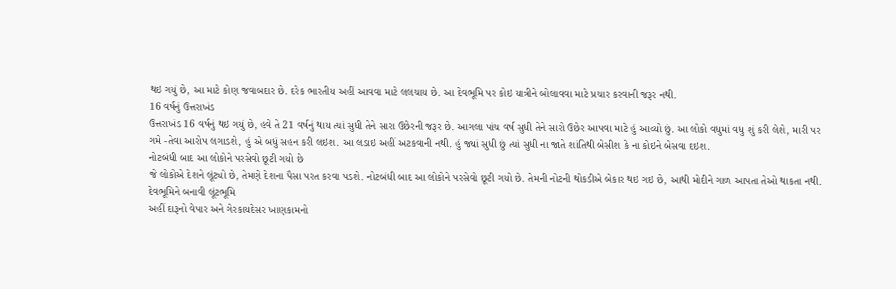થઇ ગયું છે, આ માટે કોણ જવાબદાર છે. દરેક ભારતીય અહીં આવવા માટે લલચાય છે. આ દેવભૂમિ પર કોઇ યાત્રીને બોલાવવા માટે પ્રચાર કરવાની જરૂર નથી.
16 વર્ષનું ઉત્તરાખંડ
ઉત્તરાખંડ 16 વર્ષનું થઇ ગયું છે, હવે તે 21 વર્ષનું થાય ત્યાં સુધી તેને સારા ઉછેરની જરૂર છે. આગલા પાંચ વર્ષ સુધી તેને સારો ઉછેર આપવા માટે હું આવ્યો છું. આ લોકો વધુમાં વધુ શું કરી લેશે, મારી પર ગમે -તેવા આરોપ લગાડશે, હું એ બધું સહન કરી લઇશ. આ લડાઇ અહીં અટકવાની નથી. હું જ્યાં સુધી છું ત્યાં સુધી ના જાતે શાંતિથી બેસીશ કે ના કોઇને બેસવા દઇશ.
નોટબંધી બાદ આ લોકોને પરસેવો છૂટી ગયો છે
જે લોકોએ દેશને લૂંટ્યો છે, તેમણે દેશના પૈસા પરત કરવા પડશે. નોટબંધી બાદ આ લોકોને પરસેવો છૂટી ગયો છે. તેમની નોટની થોકડીએ બેકાર થઇ ગઇ છે, આથી મોદીને ગાળ આપતા તેઓ થાકતા નથી.
દેવભૂમિને બનાવી લૂંટભૂમિ
અહીં દારૂનો વેપાર અને ગેરકાયદેસર ખાણકામનો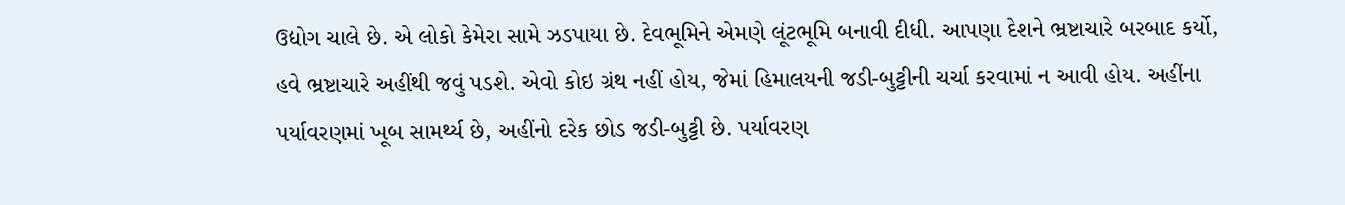ઉદ્યોગ ચાલે છે. એ લોકો કેમેરા સામે ઝડપાયા છે. દેવભૂમિને એમણે લૂંટભૂમિ બનાવી દીધી. આપણા દેશને ભ્રષ્ટાચારે બરબાદ કર્યો, હવે ભ્રષ્ટાચારે અહીંથી જવું પડશે. એવો કોઇ ગ્રંથ નહીં હોય, જેમાં હિમાલયની જડી-બુટ્ટીની ચર્ચા કરવામાં ન આવી હોય. અહીંના પર્યાવરણમાં ખૂબ સામર્થ્ય છે, અહીંનો દરેક છોડ જડી-બુટ્ટી છે. પર્યાવરણ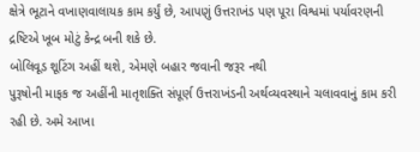ક્ષેત્રે ભૂટાને વખાણવાલાયક કામ કર્યું છે, આપણું ઉત્તરાખંડ પણ પૂરા વિશ્વમાં પર્યાવરણની દ્રષ્ટિએ ખૂબ મોટું કેન્દ્ર બની શકે છે.
બોલિવૂડ શૂટિંગ અહીં થશે, એમણે બહાર જવાની જરૂર નથી
પુરૂષોની માફક જ અહીંની માતૃશક્તિ સંપૂર્ણ ઉત્તરાખંડની અર્થવ્યવસ્થાને ચલાવવાનું કામ કરી રહી છે. અમે આખા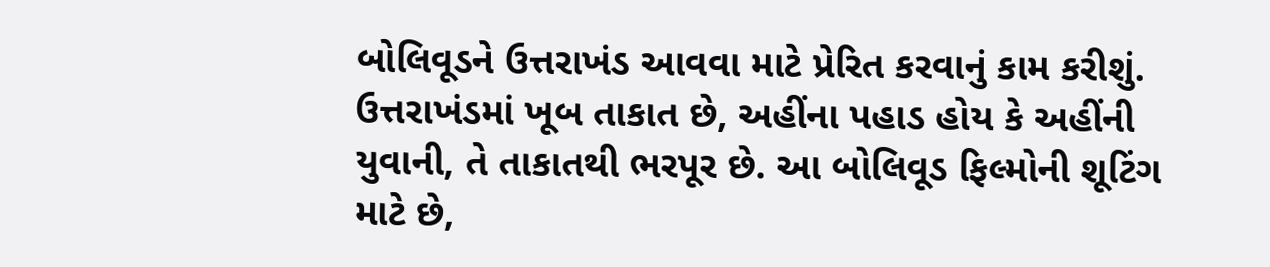બોલિવૂડને ઉત્તરાખંડ આવવા માટે પ્રેરિત કરવાનું કામ કરીશું. ઉત્તરાખંડમાં ખૂબ તાકાત છે, અહીંના પહાડ હોય કે અહીંની યુવાની, તે તાકાતથી ભરપૂર છે. આ બોલિવૂડ ફિલ્મોની શૂટિંગ માટે છે,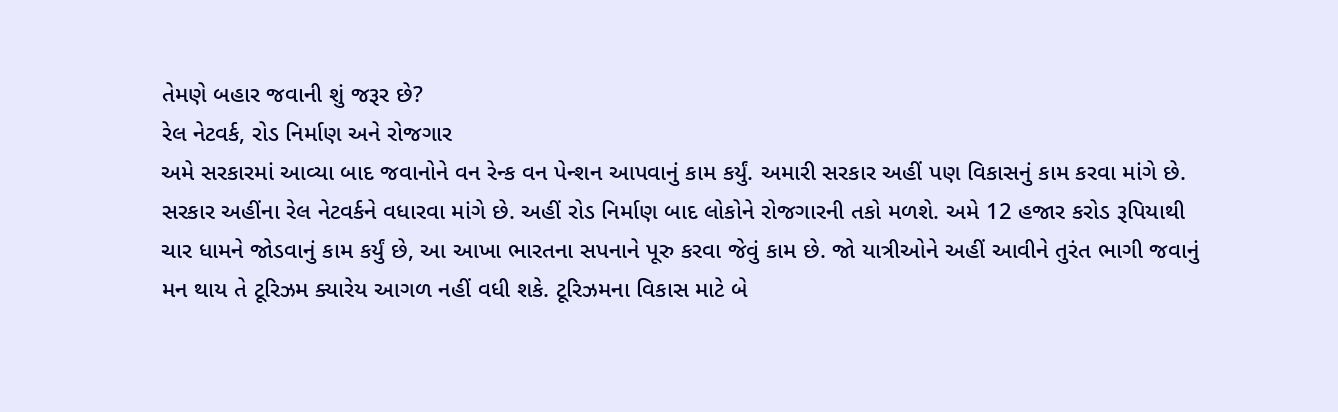તેમણે બહાર જવાની શું જરૂર છે?
રેલ નેટવર્ક, રોડ નિર્માણ અને રોજગાર
અમે સરકારમાં આવ્યા બાદ જવાનોને વન રેન્ક વન પેન્શન આપવાનું કામ કર્યું. અમારી સરકાર અહીં પણ વિકાસનું કામ કરવા માંગે છે. સરકાર અહીંના રેલ નેટવર્કને વધારવા માંગે છે. અહીં રોડ નિર્માણ બાદ લોકોને રોજગારની તકો મળશે. અમે 12 હજાર કરોડ રૂપિયાથી ચાર ધામને જોડવાનું કામ કર્યું છે, આ આખા ભારતના સપનાને પૂરુ કરવા જેવું કામ છે. જો યાત્રીઓને અહીં આવીને તુરંત ભાગી જવાનું મન થાય તે ટૂરિઝમ ક્યારેય આગળ નહીં વધી શકે. ટૂરિઝમના વિકાસ માટે બે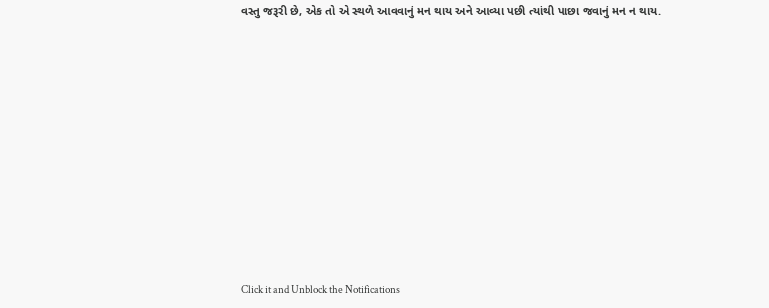વસ્તુ જરૂરી છે, એક તો એ સ્થળે આવવાનું મન થાય અને આવ્યા પછી ત્યાંથી પાછા જવાનું મન ન થાય.












Click it and Unblock the Notifications